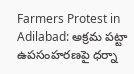Farmers Protest in Adilabad: అక్రమ పట్టా ఉపసంహరణపై ధర్నా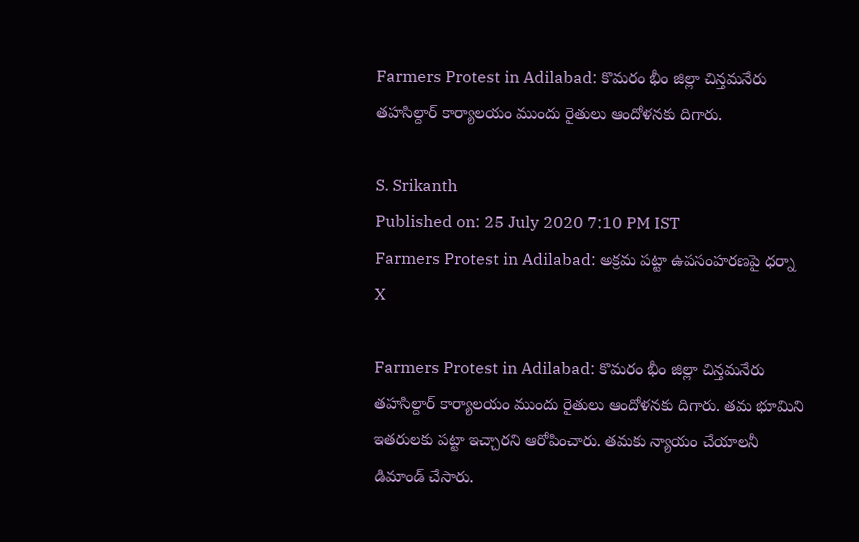Farmers Protest in Adilabad: కొమరం భీం జిల్లా చిన్తమనేరు తహసిల్దార్ కార్యాలయం ముందు రైతులు ఆందోళనకు దిగారు.

S. Srikanth
Published on: 25 July 2020 7:10 PM IST
Farmers Protest in Adilabad: అక్రమ పట్టా ఉపసంహరణపై ధర్నా
X

Farmers Protest in Adilabad: కొమరం భీం జిల్లా చిన్తమనేరు తహసిల్దార్ కార్యాలయం ముందు రైతులు ఆందోళనకు దిగారు. తమ భూమిని ఇతరులకు పట్టా ఇచ్చారని ఆరోపించారు. తమకు న్యాయం చేయాలనీ డిమాండ్ చేసారు.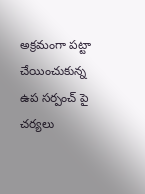అక్రమంగా పట్టా చేయించుకున్న ఉప సర్పంచ్ పై చర్యలు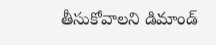తీసుకోవాలని డిమాండ్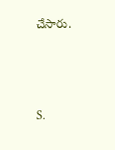చేసారు.



S.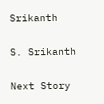Srikanth

S. Srikanth

Next Story